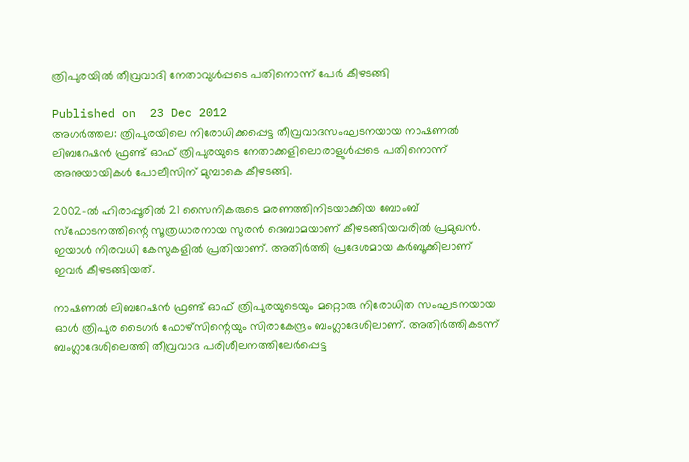ത്രിപുരയില്‍ തീവ്രവാദി നേതാവുള്‍പ്പടെ പതിനൊന്ന് പേര്‍ കീഴടങ്ങി

Published on  23 Dec 2012
അഗര്‍ത്തല: ത്രിപുരയിലെ നിരോധിക്കപ്പെട്ട തീവ്രവാദസംഘടനയായ നാഷണല്‍ ലിബറേഷന്‍ ഫ്രണ്ട് ഓഫ് ത്രിപുരയുടെ നേതാക്കളിലൊരാളുള്‍പ്പടെ പതിനൊന്ന് അനുയായികള്‍ പോലീസിന് മുമ്പാകെ കീഴടങ്ങി.

2002-ല്‍ ഹിരാപ്പൂരില്‍ 21 സൈനികരുടെ മരണത്തിനിടയാക്കിയ ബോംബ് സ്‌ഫോടനത്തിന്റെ സൂത്രധാരനായ സുരന്‍ ദെബാമയാണ് കീഴടങ്ങിയവരില്‍ പ്രമുഖന്‍. ഇയാള്‍ നിരവധി കേസുകളില്‍ പ്രതിയാണ്. അതിര്‍ത്തി പ്രദേശമായ കര്‍ബൂക്കിലാണ് ഇവര്‍ കീഴടങ്ങിയത്.

നാഷണല്‍ ലിബറേഷന്‍ ഫ്രണ്ട് ഓഫ് ത്രിപുരയുടെയും മറ്റൊരു നിരോധിത സംഘടനയായ ഓള്‍ ത്രിപുര ടൈഗര്‍ ഫോഴ്‌സിന്റെയും സിരാകേന്ദ്രം ബംഗ്ലാദേശിലാണ്. അതിര്‍ത്തികടന്ന് ബംഗ്ലാദേശിലെത്തി തീവ്രവാദ പരിശീലനത്തിലേര്‍പ്പെട്ട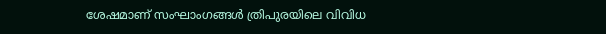ശേഷമാണ് സംഘാംഗങ്ങള്‍ ത്രിപുരയിലെ വിവിധ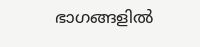ഭാഗങ്ങളില്‍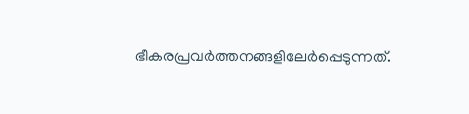ഭീകരപ്രവര്‍ത്തനങ്ങളിലേര്‍പ്പെടുന്നത്.